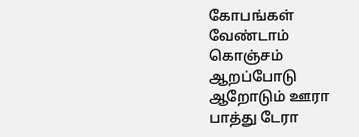கோபங்கள் வேண்டாம் கொஞ்சம் ஆறப்போடு
ஆறோடும் ஊரா பாத்து டேரா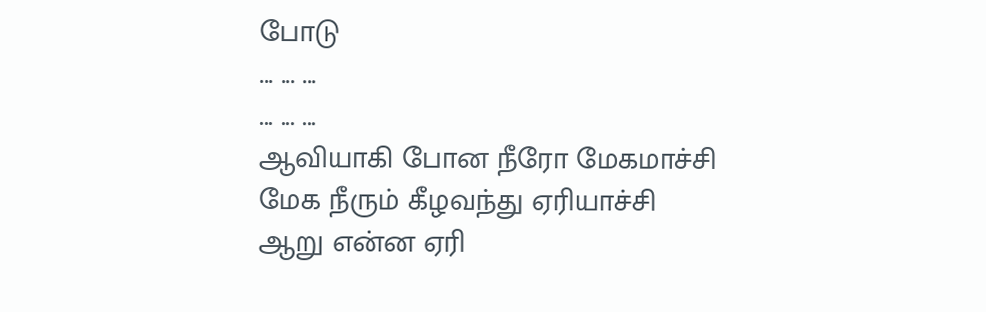போடு
... ... ...
... ... ...
ஆவியாகி போன நீரோ மேகமாச்சி
மேக நீரும் கீழவந்து ஏரியாச்சி
ஆறு என்ன ஏரி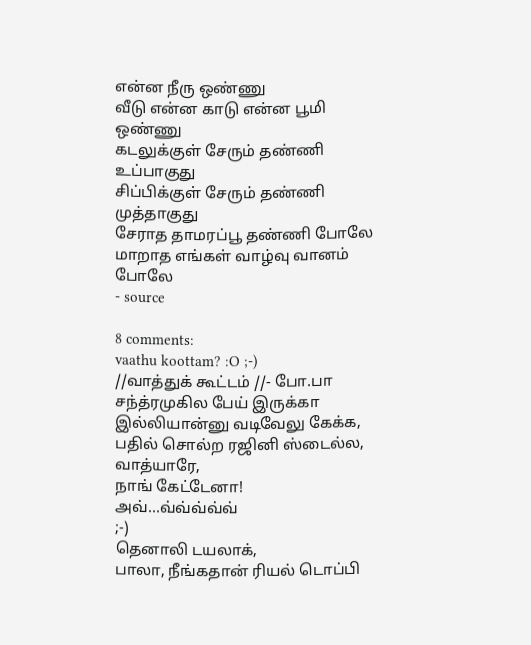என்ன நீரு ஒண்ணு
வீடு என்ன காடு என்ன பூமி ஒண்ணு
கடலுக்குள் சேரும் தண்ணி உப்பாகுது
சிப்பிக்குள் சேரும் தண்ணி முத்தாகுது
சேராத தாமரப்பூ தண்ணி போலே
மாறாத எங்கள் வாழ்வு வானம் போலே
- source

8 comments:
vaathu koottam? :O ;-)
//வாத்துக் கூட்டம் //- போ.பா
சந்த்ரமுகில பேய் இருக்கா இல்லியான்னு வடிவேலு கேக்க, பதில் சொல்ற ரஜினி ஸ்டைல்ல,
வாத்யாரே,
நாங் கேட்டேனா!
அவ்...வ்வ்வ்வ்வ்
;-)
தெனாலி டயலாக்,
பாலா, நீங்கதான் ரியல் டொப்பி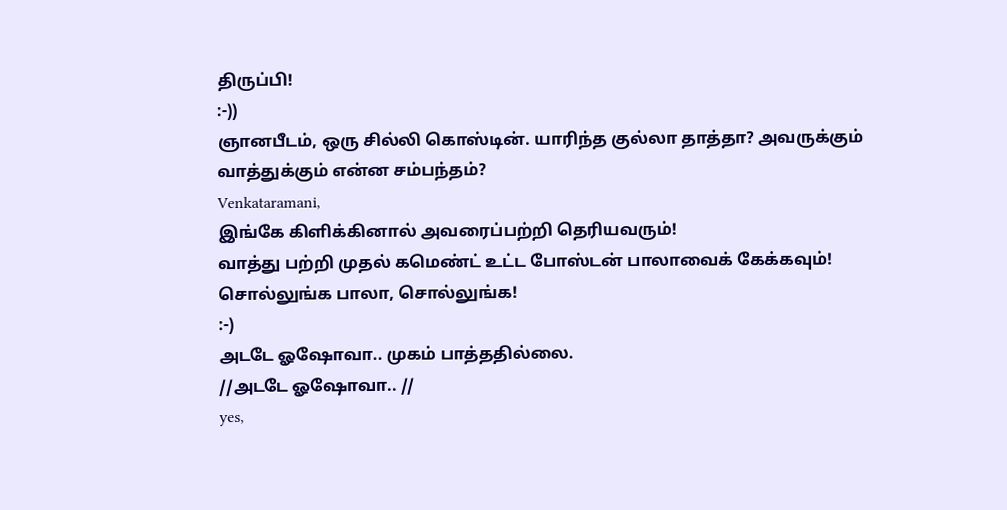திருப்பி!
:-))
ஞானபீடம், ஒரு சில்லி கொஸ்டின். யாரிந்த குல்லா தாத்தா? அவருக்கும் வாத்துக்கும் என்ன சம்பந்தம்?
Venkataramani,
இங்கே கிளிக்கினால் அவரைப்பற்றி தெரியவரும்!
வாத்து பற்றி முதல் கமெண்ட் உட்ட போஸ்டன் பாலாவைக் கேக்கவும்!
சொல்லுங்க பாலா, சொல்லுங்க!
:-)
அடடே ஓஷோவா.. முகம் பாத்ததில்லை.
//அடடே ஓஷோவா.. //
yes,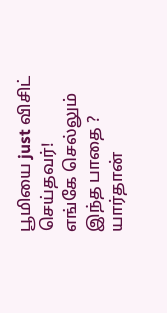பூமியை just விசிட் செய்தவர்!
எங்கே செல்லும் இந்த பாதை ?
யார்தான்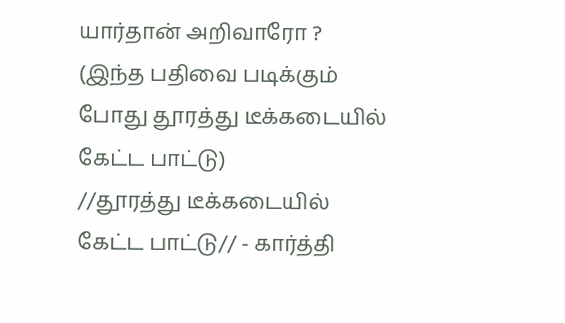யார்தான் அறிவாரோ ?
(இந்த பதிவை படிக்கும் போது தூரத்து டீக்கடையில் கேட்ட பாட்டு)
//தூரத்து டீக்கடையில் கேட்ட பாட்டு// - கார்த்தி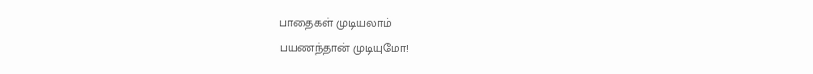பாதைகள் முடியலாம்
பயணந்தான் முடியுமோ!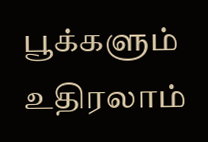பூக்களும் உதிரலாம்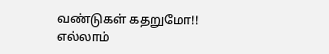வண்டுகள் கதறுமோ!!
எல்லாம்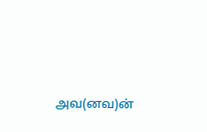அவ(னவ)ன்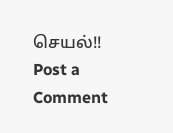செயல்!!
Post a Comment